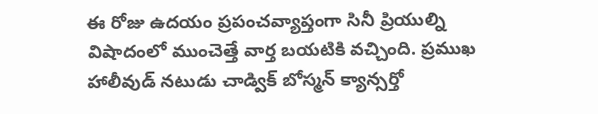ఈ రోజు ఉదయం ప్రపంచవ్యాప్తంగా సినీ ప్రియుల్ని విషాదంలో ముంచెత్తే వార్త బయటికి వచ్చింది. ప్రముఖ హాలీవుడ్ నటుడు చాడ్విక్ బోస్మన్ క్యాన్సర్తో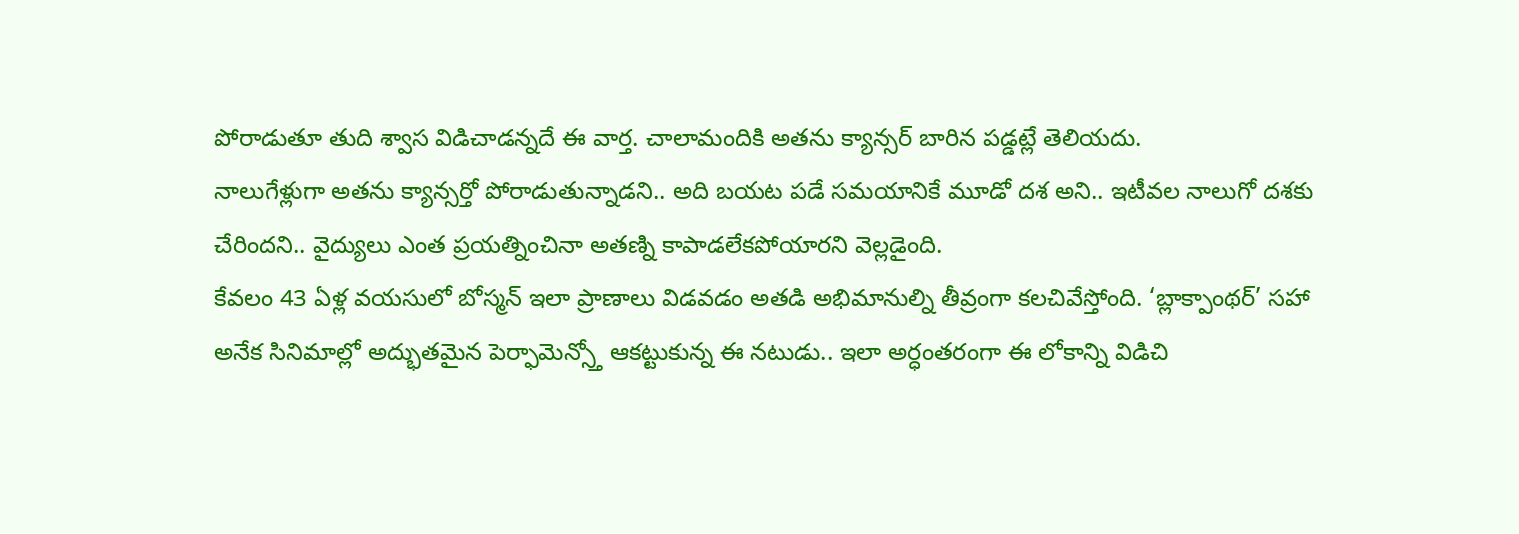పోరాడుతూ తుది శ్వాస విడిచాడన్నదే ఈ వార్త. చాలామందికి అతను క్యాన్సర్ బారిన పడ్డట్లే తెలియదు.
నాలుగేళ్లుగా అతను క్యాన్సర్తో పోరాడుతున్నాడని.. అది బయట పడే సమయానికే మూడో దశ అని.. ఇటీవల నాలుగో దశకు చేరిందని.. వైద్యులు ఎంత ప్రయత్నించినా అతణ్ని కాపాడలేకపోయారని వెల్లడైంది.
కేవలం 43 ఏళ్ల వయసులో బోస్మన్ ఇలా ప్రాణాలు విడవడం అతడి అభిమానుల్ని తీవ్రంగా కలచివేస్తోంది. ‘బ్లాక్పాంథర్’ సహా అనేక సినిమాల్లో అద్భుతమైన పెర్ఫామెన్స్తో ఆకట్టుకున్న ఈ నటుడు.. ఇలా అర్ధంతరంగా ఈ లోకాన్ని విడిచి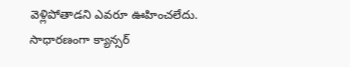వెళ్లిపోతాడని ఎవరూ ఊహించలేదు.
సాధారణంగా క్యాన్సర్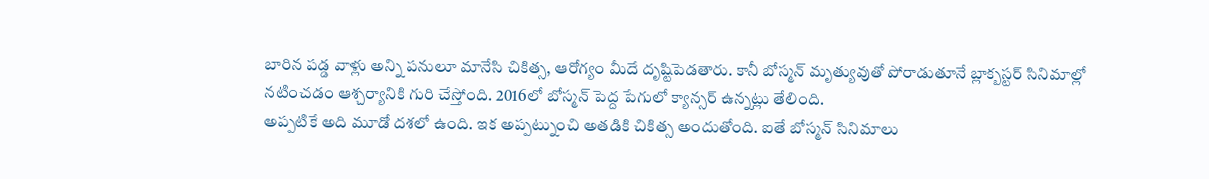బారిన పడ్డ వాళ్లు అన్ని పనులూ మానేసి చికిత్స, ఆరోగ్యం మీదే దృష్టిపెడతారు. కానీ బోస్మన్ మృత్యువుతో పోరాడుతూనే బ్లాక్బస్టర్ సినిమాల్లో నటించడం ఆశ్చర్యానికి గురి చేస్తోంది. 2016లో బోస్మన్ పెద్ద పేగులో క్యాన్సర్ ఉన్నట్లు తేలింది.
అప్పటికే అది మూడో దశలో ఉంది. ఇక అప్పట్నుంచి అతడికి చికిత్స అందుతోంది. ఐతే బోస్మన్ సినిమాలు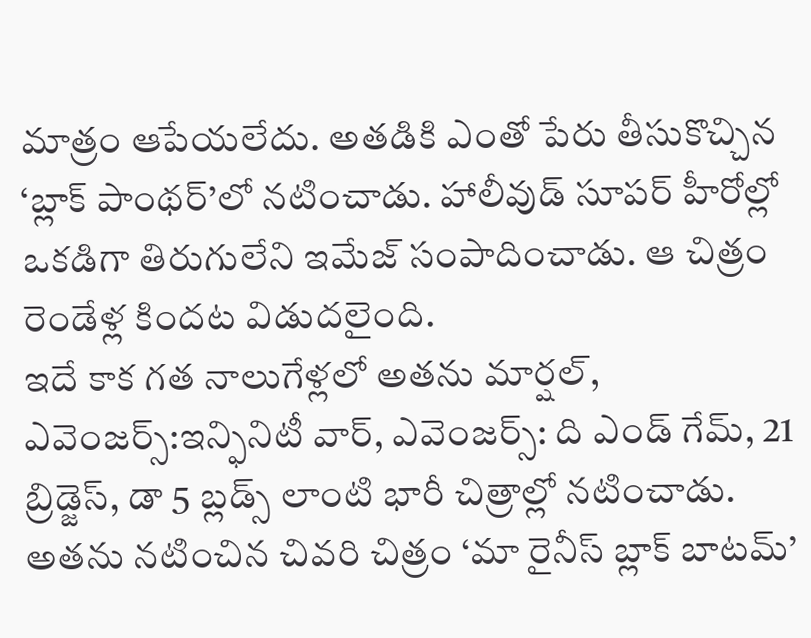మాత్రం ఆపేయలేదు. అతడికి ఎంతో పేరు తీసుకొచ్చిన ‘బ్లాక్ పాంథర్’లో నటించాడు. హాలీవుడ్ సూపర్ హీరోల్లో ఒకడిగా తిరుగులేని ఇమేజ్ సంపాదించాడు. ఆ చిత్రం రెండేళ్ల కిందట విడుదలైంది.
ఇదే కాక గత నాలుగేళ్లలో అతను మార్షల్, ఎవెంజర్స్:ఇన్ఫినిటీ వార్, ఎవెంజర్స్: ది ఎండ్ గేమ్, 21 బ్రిడ్జెస్, డా 5 బ్లడ్స్ లాంటి భారీ చిత్రాల్లో నటించాడు. అతను నటించిన చివరి చిత్రం ‘మా రైనీస్ బ్లాక్ బాటమ్’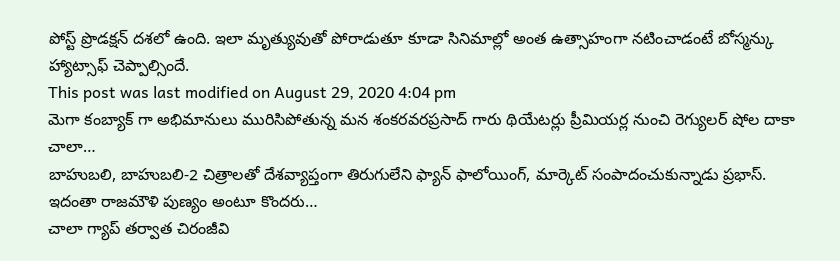పోస్ట్ ప్రొడక్షన్ దశలో ఉంది. ఇలా మృత్యువుతో పోరాడుతూ కూడా సినిమాల్లో అంత ఉత్సాహంగా నటించాడంటే బోస్మన్కు హ్యాట్సాఫ్ చెప్పాల్సిందే.
This post was last modified on August 29, 2020 4:04 pm
మెగా కంబ్యాక్ గా అభిమానులు మురిసిపోతున్న మన శంకరవరప్రసాద్ గారు థియేటర్లు ప్రీమియర్ల నుంచి రెగ్యులర్ షోల దాకా చాలా…
బాహుబలి, బాహుబలి-2 చిత్రాలతో దేశవ్యాప్తంగా తిరుగులేని ఫ్యాన్ ఫాలోయింగ్, మార్కెట్ సంపాదంచుకున్నాడు ప్రభాస్. ఇదంతా రాజమౌళి పుణ్యం అంటూ కొందరు…
చాలా గ్యాప్ తర్వాత చిరంజీవి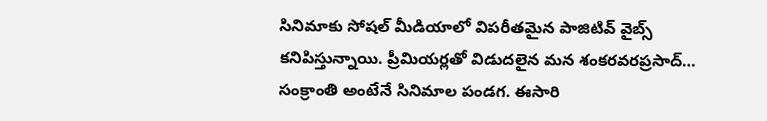సినిమాకు సోషల్ మీడియాలో విపరీతమైన పాజిటివ్ వైబ్స్ కనిపిస్తున్నాయి. ప్రీమియర్లతో విడుదలైన మన శంకరవరప్రసాద్…
సంక్రాంతి అంటేనే సినిమాల పండగ. ఈసారి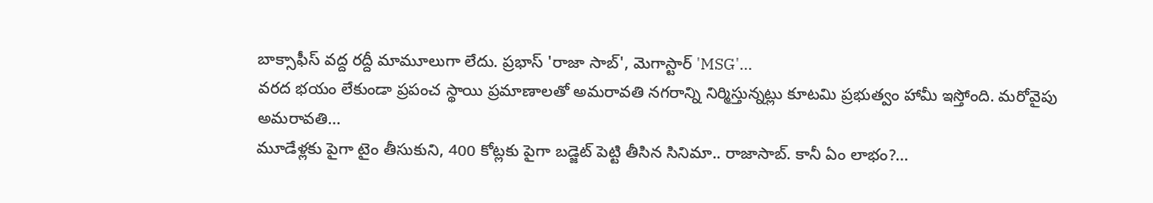బాక్సాఫీస్ వద్ద రద్దీ మామూలుగా లేదు. ప్రభాస్ 'రాజా సాబ్', మెగాస్టార్ 'MSG'…
వరద భయం లేకుండా ప్రపంచ స్థాయి ప్రమాణాలతో అమరావతి నగరాన్ని నిర్మిస్తున్నట్లు కూటమి ప్రభుత్వం హామీ ఇస్తోంది. మరోవైపు అమరావతి…
మూడేళ్లకు పైగా టైం తీసుకుని, 400 కోట్లకు పైగా బడ్జెట్ పెట్టి తీసిన సినిమా.. రాజాసాబ్. కానీ ఏం లాభం?…